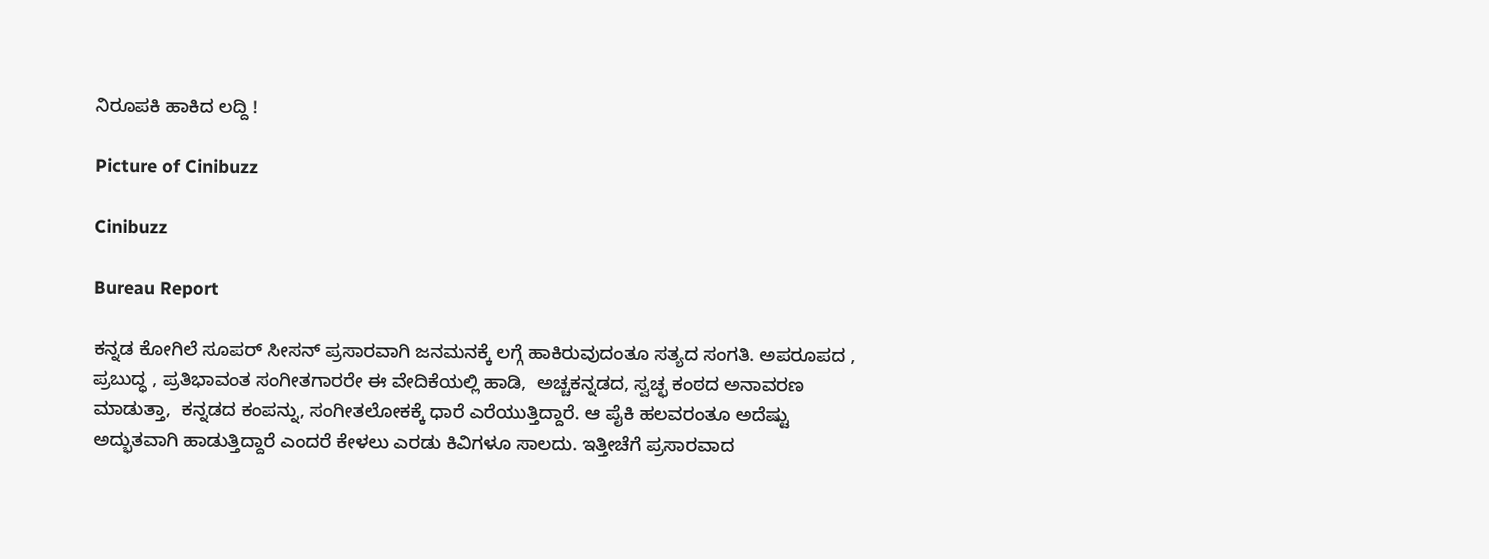ನಿರೂಪಕಿ ಹಾಕಿದ ಲದ್ದಿ !

Picture of Cinibuzz

Cinibuzz

Bureau Report

ಕನ್ನಡ ಕೋಗಿಲೆ ಸೂಪರ್ ಸೀಸನ್ ಪ್ರಸಾರವಾಗಿ ಜನಮನಕ್ಕೆ ಲಗ್ಗೆ ಹಾಕಿರುವುದಂತೂ ಸತ್ಯದ ಸಂಗತಿ. ಅಪರೂಪದ ,  ಪ್ರಬುದ್ಧ , ಪ್ರತಿಭಾವಂತ ಸಂಗೀತಗಾರರೇ ಈ ವೇದಿಕೆಯಲ್ಲಿ ಹಾಡಿ,  ಅಚ್ಚಕನ್ನಡದ, ಸ್ವಚ್ಛ ಕಂಠದ ಅನಾವರಣ ಮಾಡುತ್ತಾ,  ಕನ್ನಡದ ಕಂಪನ್ನು, ಸಂಗೀತಲೋಕಕ್ಕೆ ಧಾರೆ ಎರೆಯುತ್ತಿದ್ದಾರೆ. ಆ ಪೈಕಿ ಹಲವರಂತೂ ಅದೆಷ್ಟು ಅದ್ಭುತವಾಗಿ ಹಾಡುತ್ತಿದ್ದಾರೆ ಎಂದರೆ ಕೇಳಲು ಎರಡು ಕಿವಿಗಳೂ ಸಾಲದು. ಇತ್ತೀಚೆಗೆ ಪ್ರಸಾರವಾದ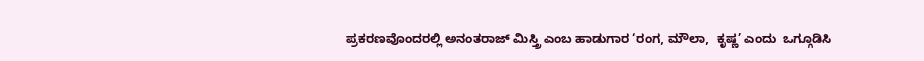ಪ್ರಕರಣವೊಂದರಲ್ಲಿ ಅನಂತರಾಜ್ ಮಿಸ್ತ್ರಿ ಎಂಬ ಹಾಡುಗಾರ ‘ರಂಗ, ಮೌಲಾ,  ಕೃಷ್ಣ’ ಎಂದು  ಒಗ್ಗೂಡಿಸಿ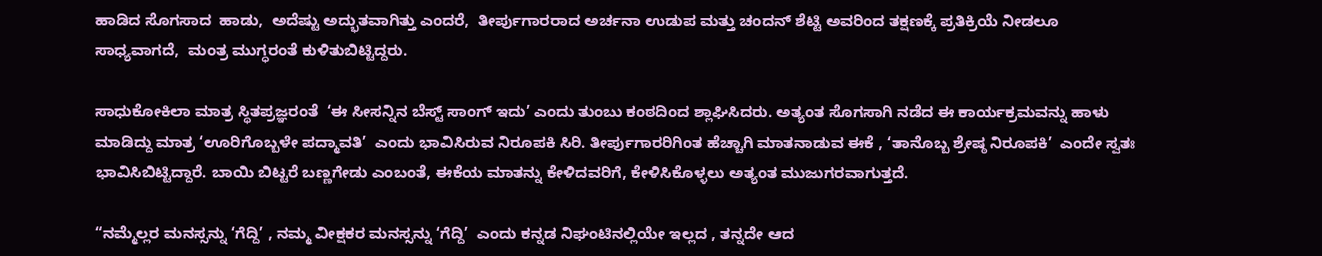ಹಾಡಿದ ಸೊಗಸಾದ  ಹಾಡು,  ಅದೆಷ್ಟು ಅದ್ಭುತವಾಗಿತ್ತು ಎಂದರೆ,  ತೀರ್ಪುಗಾರರಾದ ಅರ್ಚನಾ ಉಡುಪ ಮತ್ತು ಚಂದನ್ ಶೆಟ್ಟಿ ಅವರಿಂದ ತಕ್ಷಣಕ್ಕೆ ಪ್ರತಿಕ್ರಿಯೆ ನೀಡಲೂ ಸಾಧ್ಯವಾಗದೆ,  ಮಂತ್ರ ಮುಗ್ಧರಂತೆ ಕುಳಿತುಬಿಟ್ಟಿದ್ದರು.

ಸಾಧುಕೋಕಿಲಾ ಮಾತ್ರ ಸ್ಥಿತಪ್ರಜ್ಞರಂತೆ  ‘ಈ ಸೀಸನ್ನಿನ ಬೆಸ್ಟ್ ಸಾಂಗ್ ಇದು’ ಎಂದು ತುಂಬು ಕಂಠದಿಂದ ಶ್ಲಾಘಿಸಿದರು. ಅತ್ಯಂತ ಸೊಗಸಾಗಿ ನಡೆದ ಈ ಕಾರ್ಯಕ್ರಮವನ್ನು ಹಾಳು ಮಾಡಿದ್ದು ಮಾತ್ರ ‘ಊರಿಗೊಬ್ಬಳೇ ಪದ್ಮಾವತಿ’  ಎಂದು ಭಾವಿಸಿರುವ ನಿರೂಪಕಿ ಸಿರಿ. ತೀರ್ಪುಗಾರರಿಗಿಂತ ಹೆಚ್ಚಾಗಿ ಮಾತನಾಡುವ ಈಕೆ , ‘ತಾನೊಬ್ಬ ಶ್ರೇಷ್ಠ ನಿರೂಪಕಿ’  ಎಂದೇ ಸ್ವತಃ ಭಾವಿಸಿಬಿಟ್ಟಿದ್ದಾರೆ. ಬಾಯಿ ಬಿಟ್ಟರೆ ಬಣ್ಣಗೇಡು ಎಂಬಂತೆ, ಈಕೆಯ ಮಾತನ್ನು ಕೇಳಿದವರಿಗೆ, ಕೇಳಿಸಿಕೊಳ್ಳಲು ಅತ್ಯಂತ ಮುಜುಗರವಾಗುತ್ತದೆ.

“ನಮ್ಮೆಲ್ಲರ ಮನಸ್ಸನ್ನು ‘ಗೆದ್ದಿ’ , ನಮ್ಮ ವೀಕ್ಷಕರ ಮನಸ್ಸನ್ನು ‘ಗೆದ್ದಿ’  ಎಂದು ಕನ್ನಡ ನಿಘಂಟಿನಲ್ಲಿಯೇ ಇಲ್ಲದ , ತನ್ನದೇ ಆದ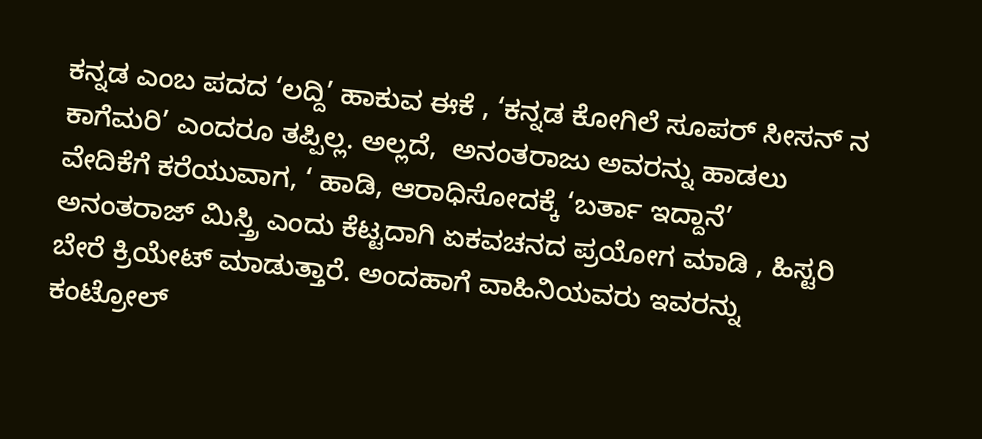ಕನ್ನಡ ಎಂಬ ಪದದ ‘ಲದ್ದಿ’ ಹಾಕುವ ಈಕೆ , ‘ಕನ್ನಡ ಕೋಗಿಲೆ ಸೂಪರ್ ಸೀಸನ್ ನ ಕಾಗೆಮರಿ’ ಎಂದರೂ ತಪ್ಪಿಲ್ಲ. ಅಲ್ಲದೆ,  ಅನಂತರಾಜು ಅವರನ್ನು ಹಾಡಲು ವೇದಿಕೆಗೆ ಕರೆಯುವಾಗ, ‘ ಹಾಡಿ, ಆರಾಧಿಸೋದಕ್ಕೆ ‘ಬರ್ತಾ ಇದ್ದಾನೆ’ ಅನಂತರಾಜ್ ಮಿಸ್ತ್ರಿ ಎಂದು ಕೆಟ್ಟದಾಗಿ ಏಕವಚನದ ಪ್ರಯೋಗ ಮಾಡಿ , ಹಿಸ್ಟರಿ ಬೇರೆ ಕ್ರಿಯೇಟ್ ಮಾಡುತ್ತಾರೆ. ಅಂದಹಾಗೆ ವಾಹಿನಿಯವರು ಇವರನ್ನು ಕಂಟ್ರೋಲ್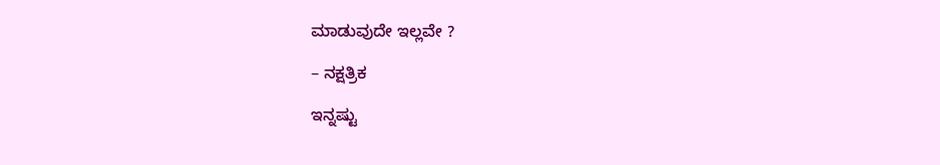ಮಾಡುವುದೇ ಇಲ್ಲವೇ ?

– ನಕ್ಷತ್ರಿಕ

ಇನ್ನಷ್ಟು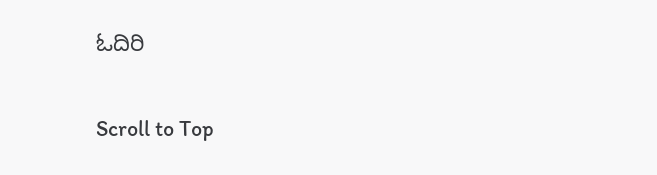ಓದಿರಿ

Scroll to Top